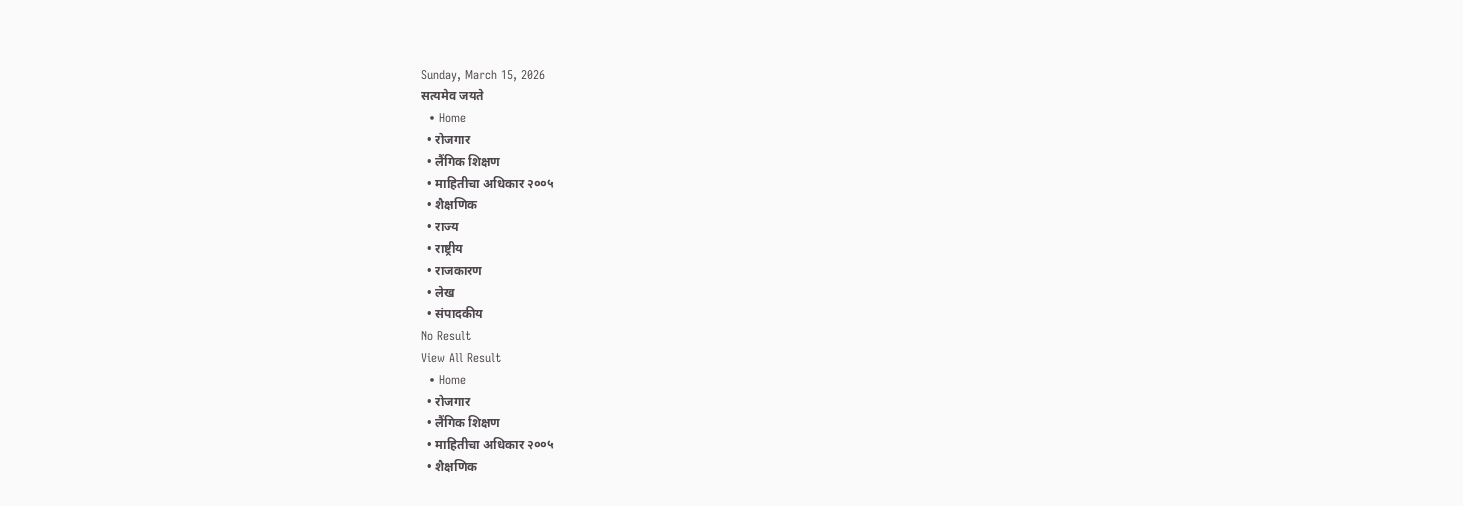Sunday, March 15, 2026
सत्यमेव जयते
  • Home
  • रोजगार
  • लैंगिक शिक्षण
  • माहितीचा अधिकार २००५
  • शैक्षणिक
  • राज्य
  • राष्ट्रीय
  • राजकारण
  • लेख
  • संपादकीय
No Result
View All Result
  • Home
  • रोजगार
  • लैंगिक शिक्षण
  • माहितीचा अधिकार २००५
  • शैक्षणिक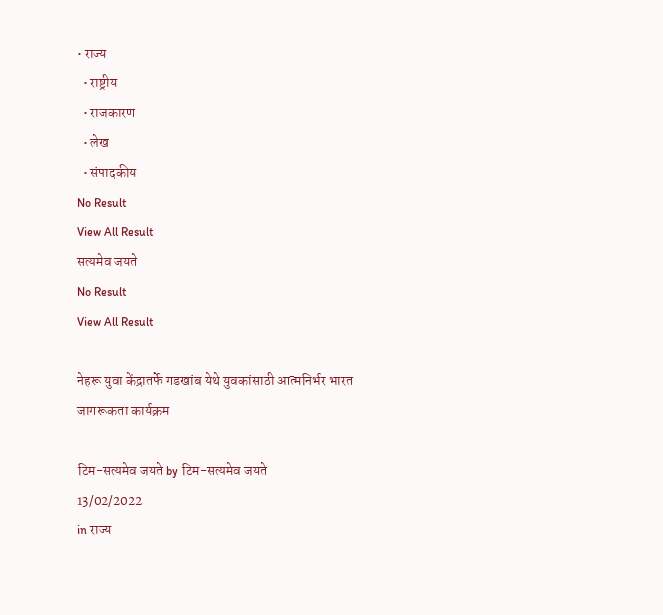• राज्य
  • राष्ट्रीय
  • राजकारण
  • लेख
  • संपादकीय
No Result
View All Result
सत्यमेव जयते
No Result
View All Result

नेहरू युवा केंद्रातर्फे गडखांब येथे युवकांसाठी आत्मनिर्भर भारत जागरूकता कार्यक्रम

टिम-सत्यमेव जयते by टिम-सत्यमेव जयते
13/02/2022
in राज्य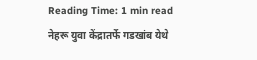Reading Time: 1 min read
नेहरू युवा केंद्रातर्फे गडखांब येथे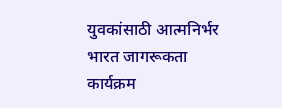युवकांसाठी आत्मनिर्भर भारत जागरूकता कार्यक्रम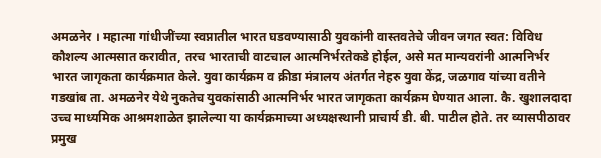अमळनेर । महात्मा गांधीजींच्या स्वप्नातील भारत घडवण्यासाठी युवकांनी वास्तवतेचे जीवन जगत स्वत: विविध कौशल्य आत्मसात करावीत, तरच भारताची वाटचाल आत्मनिर्भरतेकडे होईल, असे मत मान्यवरांनी आत्मनिर्भर भारत जागृकता कार्यक्रमात केले. युवा कार्यक्रम व क्रीडा मंत्रालय अंतर्गत नेहरु युवा केंद्र, जळगाव यांच्या वतीने गडखांब ता. अमळनेर येथे नुकतेच युवकांसाठी आत्मनिर्भर भारत जागृकता कार्यक्रम घेण्यात आला. कै. खुशालदादा उच्च माध्यमिक आश्रमशाळेत झालेल्या या कार्यक्रमाच्या अध्यक्षस्थानी प्राचार्य डी. बी. पाटील होते. तर व्यासपीठावर प्रमुख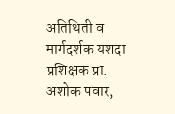अतिथिती व मार्गदर्शक यशदा प्रशिक्षक प्रा. अशोक पवार,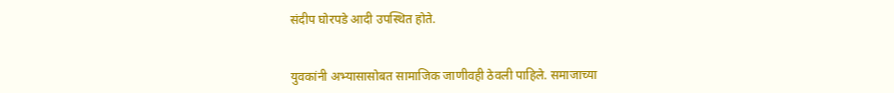संदीप घोरपडे आदी उपस्थित होते.


युवकांनी अभ्यासासोबत सामाजिक जाणीवही ठेवली पाहिले. समाजाच्या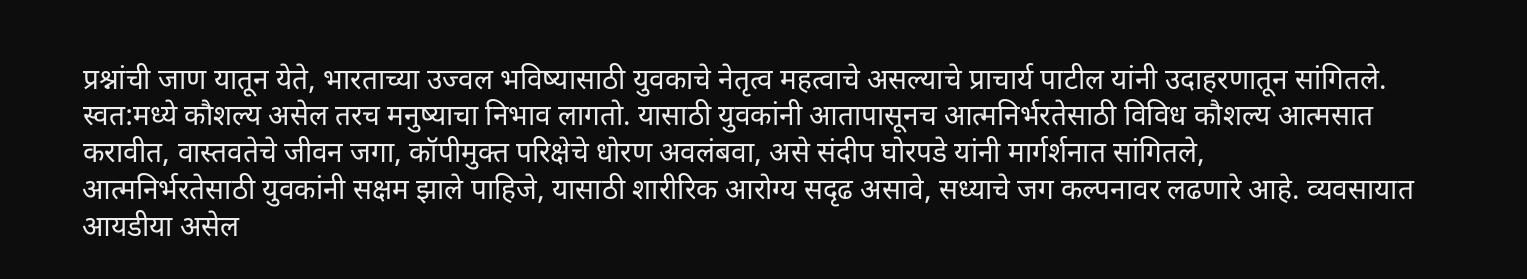प्रश्नांची जाण यातून येते, भारताच्या उज्वल भविष्यासाठी युवकाचे नेतृत्व महत्वाचे असल्याचे प्राचार्य पाटील यांनी उदाहरणातून सांगितले.
स्वत:मध्ये कौशल्य असेल तरच मनुष्याचा निभाव लागतो. यासाठी युवकांनी आतापासूनच आत्मनिर्भरतेसाठी विविध कौशल्य आत्मसात करावीत, वास्तवतेचे जीवन जगा, कॉपीमुक्त परिक्षेचे धोरण अवलंबवा, असे संदीप घोरपडे यांनी मार्गर्शनात सांगितले,
आत्मनिर्भरतेसाठी युवकांनी सक्षम झाले पाहिजे, यासाठी शारीरिक आरोग्य सदृढ असावे, सध्याचे जग कल्पनावर लढणारे आहे. व्यवसायात आयडीया असेल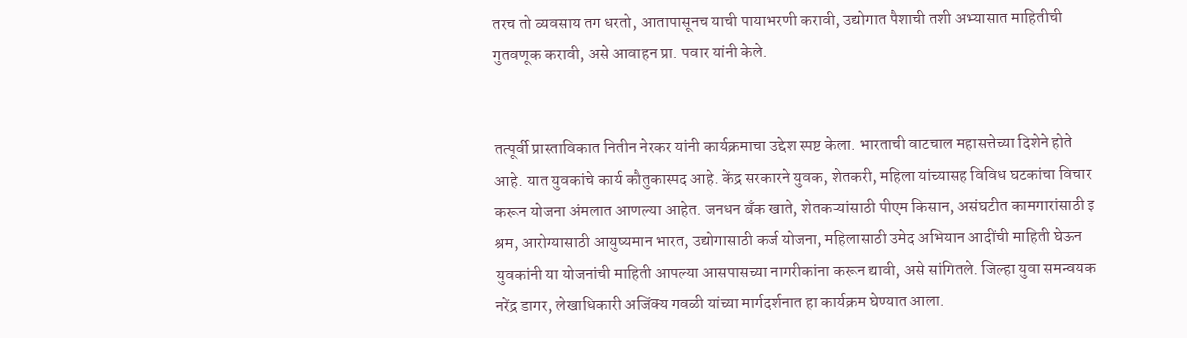तरच तो व्यवसाय तग धरतो, आतापासूनच याची पायाभरणी करावी, उद्योगात पैशाची तशी अभ्यासात माहितीची गुतवणूक करावी, असे आवाहन प्रा. पवार यांनी केले.


तत्पूर्वी प्रास्ताविकात नितीन नेरकर यांनी कार्यक्रमाचा उद्देश स्पष्ट केला. भारताची वाटचाल महासत्तेच्या दिशेने होते आहे. यात युवकांचे कार्य कौतुकास्पद आहे. केंद्र सरकारने युवक, शेतकरी, महिला यांच्यासह विविध घटकांचा विचार करून योजना अंमलात आणल्या आहेत. जनधन बँक खाते, शेतकऱ्यांसाठी पीएम किसान, असंघटीत कामगारांसाठी इ श्रम, आरोग्यासाठी आयुष्यमान भारत, उद्योगासाठी कर्ज योजना, महिलासाठी उमेद अभियान आदींची माहिती घेऊन युवकांनी या योजनांची माहिती आपल्या आसपासच्या नागरीकांना करून द्यावी, असे सांगितले. जिल्हा युवा समन्वयक नरेंद्र डागर, लेखाधिकारी अजिंक्य गवळी यांच्या मार्गदर्शनात हा कार्यक्रम घेण्यात आला.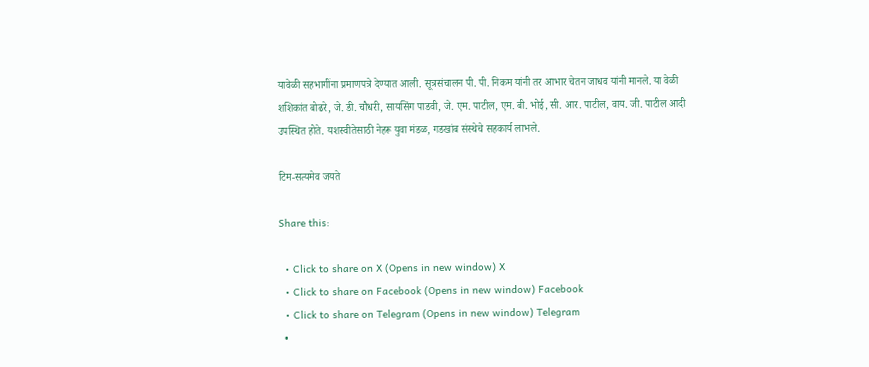यावेळी सहभागींना प्रमाणपत्रे देण्यात आली. सूत्रसंचालन पी. पी. निकम यांनी तर आभार चेतन जाधव यांनी मानले. या वेळी शशिकांत बोढरे, जे. डी. चौधरी, सायसिंग पाडवी, जे. एम. पाटील, एम. बी. भोई, सी. आर. पाटील, वाय. जी. पाटील आदी उपस्थित होते. यशस्वीतेसाठी नेहरू युवा मंडळ, गडखांब संस्थेचे सहकार्य लाभले.

टिम-सत्यमेव जयते

Share this:

  • Click to share on X (Opens in new window) X
  • Click to share on Facebook (Opens in new window) Facebook
  • Click to share on Telegram (Opens in new window) Telegram
  •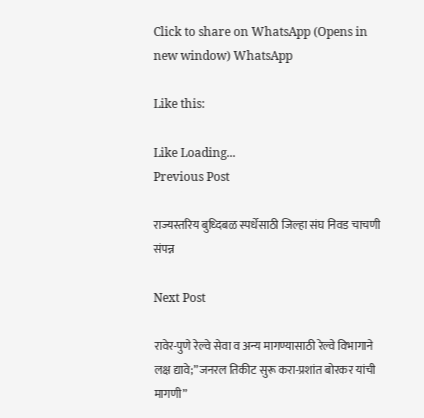Click to share on WhatsApp (Opens in new window) WhatsApp

Like this:

Like Loading...
Previous Post

राज्यस्तरिय बुध्दिबळ स्पर्धेसाठी जिल्हा संघ निवड चाचणी संपन्न

Next Post

रावेर-पुणे रेल्वे सेवा व अन्य मागण्यासाठी रेल्वे विभागाने लक्ष द्यावे;”जनरल तिकीट सुरू करा-प्रशांत बोरकर यांची मागणी”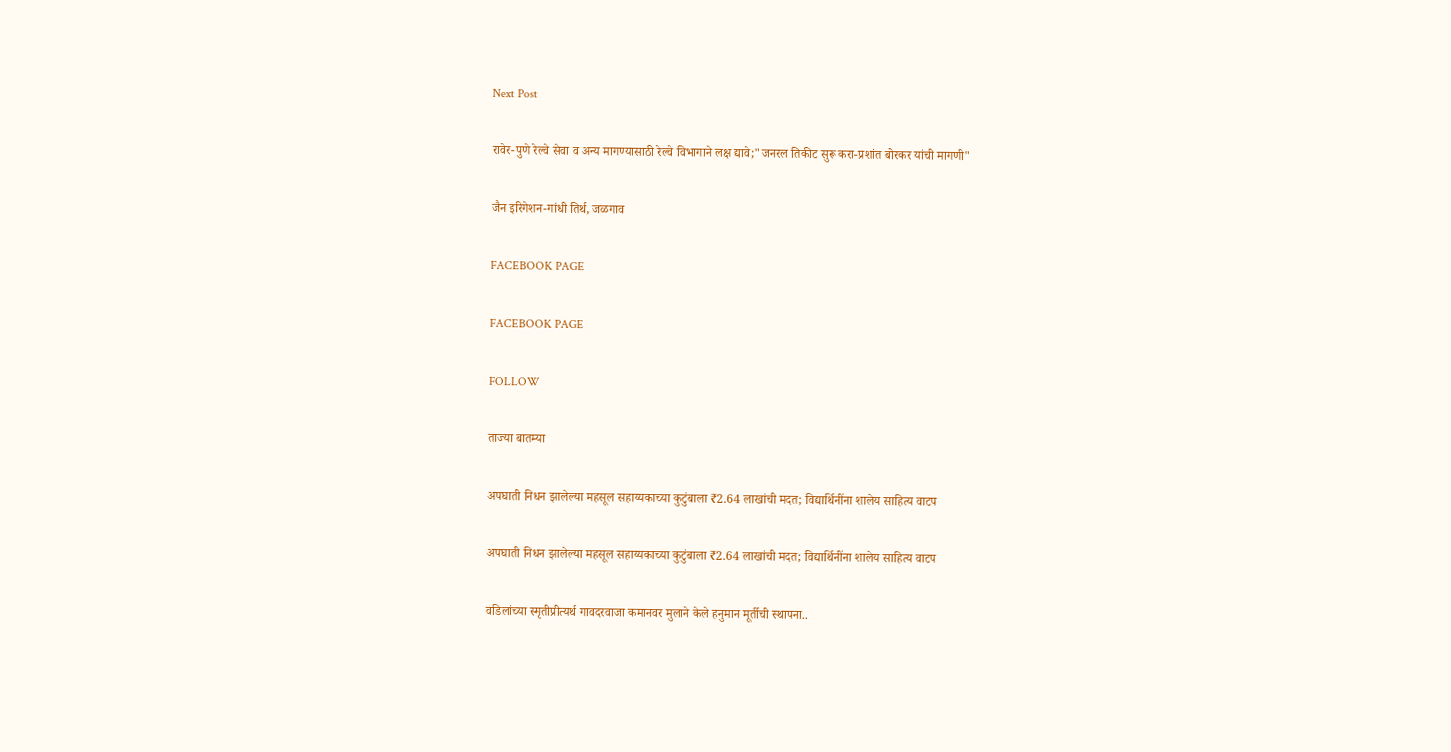Next Post

रावेर-पुणे रेल्वे सेवा व अन्य मागण्यासाठी रेल्वे विभागाने लक्ष द्यावे;"जनरल तिकीट सुरू करा-प्रशांत बोरकर यांची मागणी"

जैन इरिगेशन-गांधी तिर्थ, जळगाव

FACEBOOK PAGE

FACEBOOK PAGE

FOLLOW

ताज्या बातम्या

अपघाती निधन झालेल्या महसूल सहाय्यकाच्या कुटुंबाला ₹2.64 लाखांची मदत; विद्यार्थिनींना शालेय साहित्य वाटप

अपघाती निधन झालेल्या महसूल सहाय्यकाच्या कुटुंबाला ₹2.64 लाखांची मदत; विद्यार्थिनींना शालेय साहित्य वाटप

वडिलांच्या स्मृतीप्रीत्यर्थ गावदरवाजा कमानवर मुलाने केले हनुमान मूर्तीची स्थापना..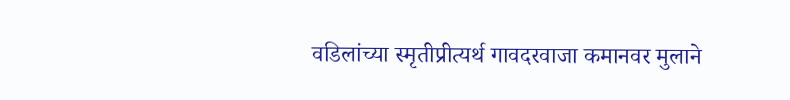वडिलांच्या स्मृतीप्रीत्यर्थ गावदरवाजा कमानवर मुलाने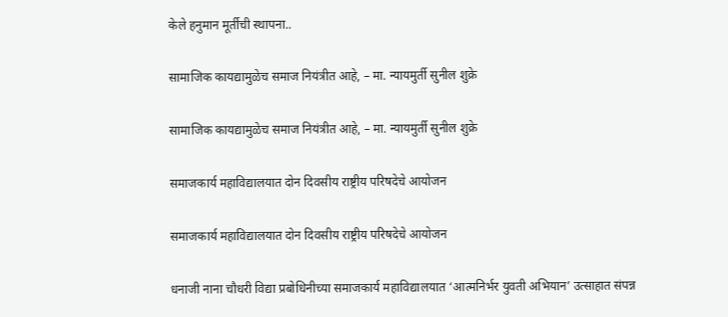केले हनुमान मूर्तीची स्थापना..

सामाजिक कायद्यामुळेच समाज नियंत्रीत आहे, – मा. न्यायमुर्ती सुनील शुक्रे

सामाजिक कायद्यामुळेच समाज नियंत्रीत आहे, – मा. न्यायमुर्ती सुनील शुक्रे

समाजकार्य महाविद्यालयात दोन दिवसीय राष्ट्रीय परिषदेचे आयोजन

समाजकार्य महाविद्यालयात दोन दिवसीय राष्ट्रीय परिषदेचे आयोजन

धनाजी नाना चौधरी विद्या प्रबोधिनीच्या समाजकार्य महाविद्यालयात ‘आत्मनिर्भर युवती अभियान’ उत्साहात संपन्न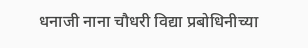धनाजी नाना चौधरी विद्या प्रबोधिनीच्या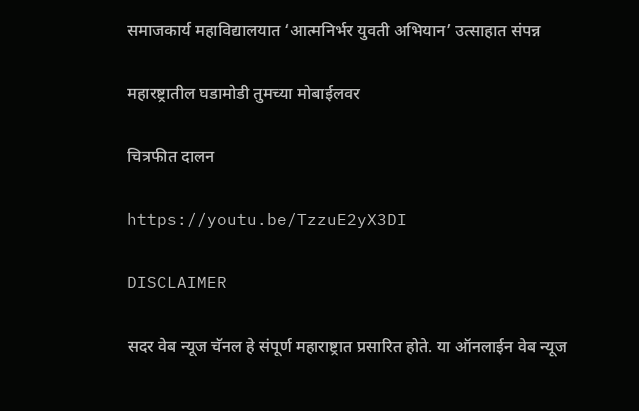समाजकार्य महाविद्यालयात ‘आत्मनिर्भर युवती अभियान’ उत्साहात संपन्न

महारष्ट्रातील घडामोडी तुमच्या मोबाईलवर

चित्रफीत दालन

https://youtu.be/TzzuE2yX3DI

DISCLAIMER

सदर वेब न्यूज चॅनल हे संपूर्ण महाराष्ट्रात प्रसारित होते. या ऑनलाईन वेब न्यूज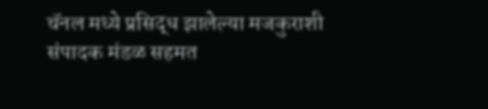चॅनल मध्ये प्रसिद्ध झालेल्या मजकुराशी संपादक मंडळ सहमत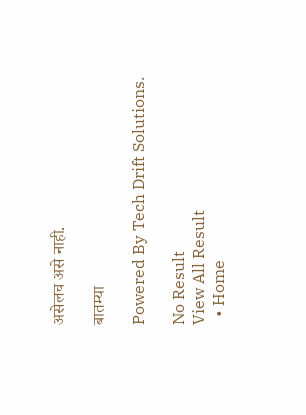असेलच असे नाही.

बातम्या

Powered By Tech Drift Solutions.

No Result
View All Result
  • Home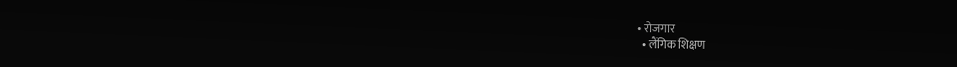• रोजगार
  • लैंगिक शिक्षण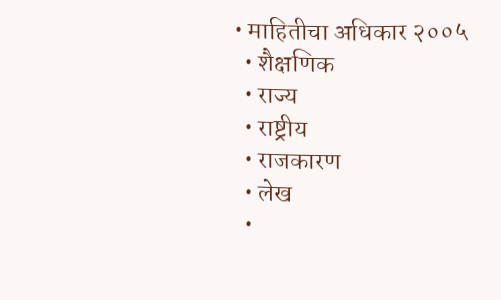• माहितीचा अधिकार २००५
  • शैक्षणिक
  • राज्य
  • राष्ट्रीय
  • राजकारण
  • लेख
  •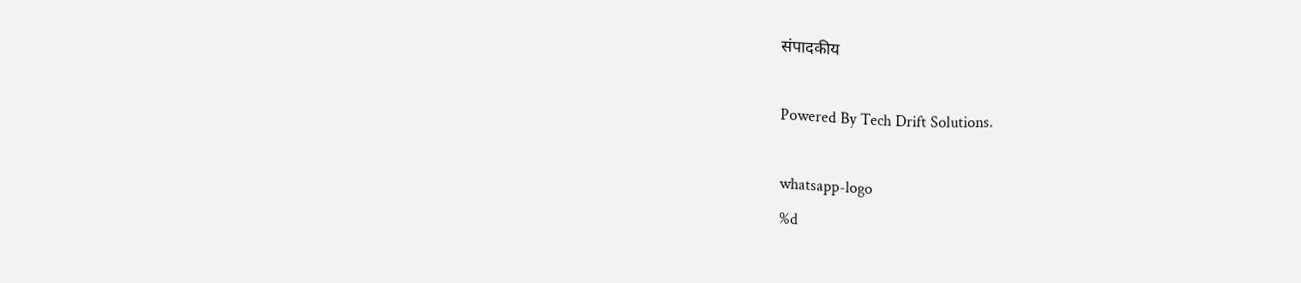संपादकीय

Powered By Tech Drift Solutions.

whatsapp-logo
%d